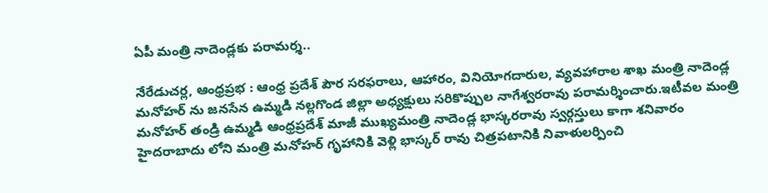ఏపీ మంత్రి నాదెండ్లకు పరామర్శ..

నేరేడుచర్ల, ఆంధ్రప్రభ : ఆంధ్ర ప్రదేశ్ పౌర సరఫరాలు, ఆహారం, వినియోగదారుల, వ్యవహారాల శాఖ మంత్రి నాదెండ్ల మనోహర్ ను జనసేన ఉమ్మడి నల్లగొండ జిల్లా అధ్యక్షులు సరికొప్పుల నాగేశ్వరరావు పరామర్శించారు.ఇటీవల మంత్రి మనోహర్ తండ్రి ఉమ్మడి ఆంధ్రప్రదేశ్ మాజీ ముఖ్యమంత్రి నాదెండ్ల భాస్కరరావు స్వర్గస్తులు కాగా శనివారం హైదరాబాదు లోని మంత్రి మనోహర్ గృహానికి వెళ్లి భాస్కర్ రావు చిత్రపటానికి నివాళులర్పించి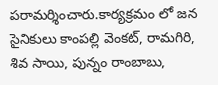పరామర్శించారు.కార్యక్రమం లో జన సైనికులు కాంపల్లి వెంకట్, రామగిరి, శివ సాయి, పున్నం రాంబాబు,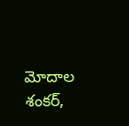మోదాల శంకర్,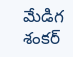మేడిగ శంకర్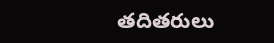తదితరులు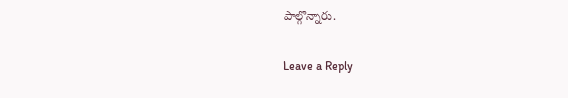పాల్గొన్నారు.

Leave a Reply